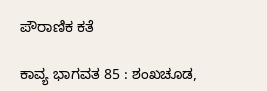ಪೌರಾಣಿಕ ಕತೆ

ಕಾವ್ಯ ಭಾಗವತ 85 : ಶಂಖಚೂಡ,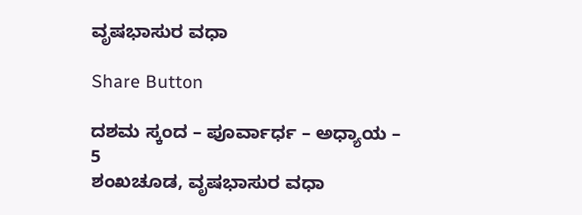ವೃಷಭಾಸುರ ವಧಾ

Share Button

ದಶಮ ಸ್ಕಂದ – ಪೂರ್ವಾರ್ಧ – ಅಧ್ಯಾಯ – 5
ಶಂಖಚೂಡ, ವೃಷಭಾಸುರ ವಧಾ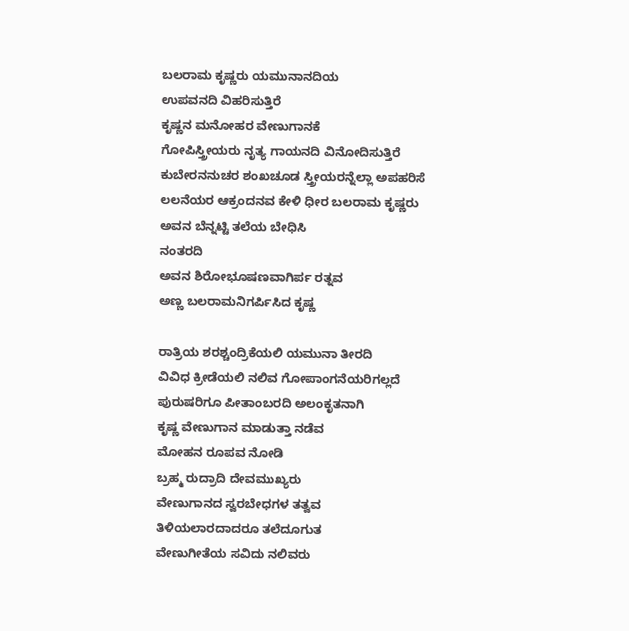ಬಲರಾಮ ಕೃಷ್ಣರು ಯಮುನಾನದಿಯ
ಉಪವನದಿ ವಿಹರಿಸುತ್ತಿರೆ
ಕೃಷ್ಣನ ಮನೋಹರ ವೇಣುಗಾನಕೆ
ಗೋಪಿಸ್ತ್ರೀಯರು ನೃತ್ಯ ಗಾಯನದಿ ವಿನೋದಿಸುತ್ತಿರೆ
ಕುಬೇರನನುಚರ ಶಂಖಚೂಡ ಸ್ತ್ರೀಯರನ್ನೆಲ್ಲಾ ಅಪಹರಿಸೆ
ಲಲನೆಯರ ಆಕ್ರಂದನವ ಕೇಳಿ ಧೀರ ಬಲರಾಮ ಕೃಷ್ಣರು
ಅವನ ಬೆನ್ನಟ್ಟಿ ತಲೆಯ ಬೇಧಿಸಿ
ನಂತರದಿ
ಅವನ ಶಿರೋಭೂಷಣವಾಗಿರ್ಪ ರತ್ನವ
ಅಣ್ಣ ಬಲರಾಮನಿಗರ್ಪಿಸಿದ ಕೃಷ್ಣ

ರಾತ್ರಿಯ ಶರಶ್ಚಂದ್ರಿಕೆಯಲಿ ಯಮುನಾ ತೀರದಿ
ವಿವಿಧ ಕ್ರೀಡೆಯಲಿ ನಲಿವ ಗೋಪಾಂಗನೆಯರಿಗಲ್ಲದೆ
ಪುರುಷರಿಗೂ ಪೀತಾಂಬರದಿ ಅಲಂಕೃತನಾಗಿ
ಕೃಷ್ಣ ವೇಣುಗಾನ ಮಾಡುತ್ತಾ ನಡೆವ
ಮೋಹನ ರೂಪವ ನೋಡಿ
ಬ್ರಹ್ಮ ರುದ್ರಾದಿ ದೇವಮುಖ್ಯರು
ವೇಣುಗಾನದ ಸ್ವರಬೇಧಗಳ ತತ್ವವ
ತಿಳಿಯಲಾರದಾದರೂ ತಲೆದೂಗುತ
ವೇಣುಗೀತೆಯ ಸವಿದು ನಲಿವರು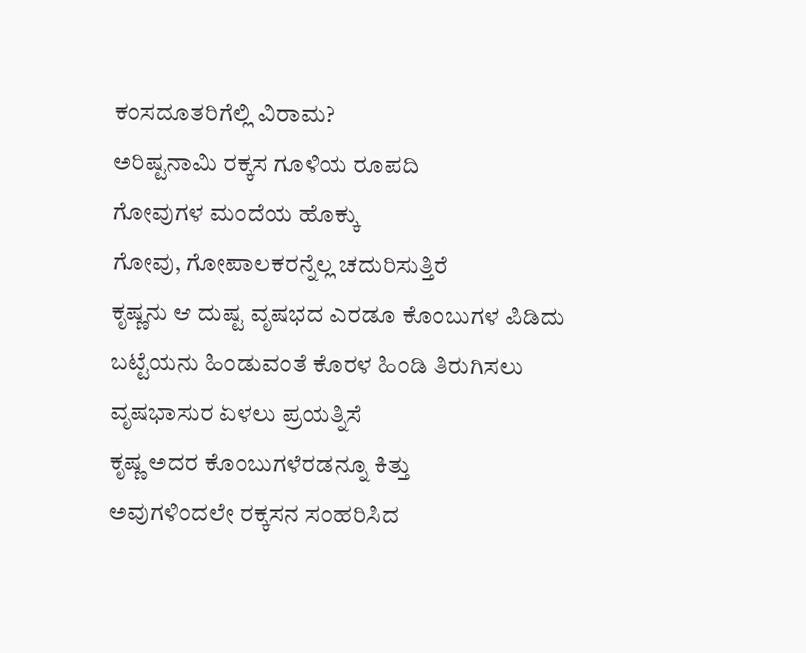ಕಂಸದೂತರಿಗೆಲ್ಲಿ ವಿರಾಮ?
ಅರಿಷ್ಟನಾಮಿ ರಕ್ಕಸ ಗೂಳಿಯ ರೂಪದಿ
ಗೋವುಗಳ ಮಂದೆಯ ಹೊಕ್ಕು
ಗೋವು, ಗೋಪಾಲಕರನ್ನೆಲ್ಲ ಚದುರಿಸುತ್ತಿರೆ
ಕೃಷ್ಣನು ಆ ದುಷ್ಟ ವೃಷಭದ ಎರಡೂ ಕೊಂಬುಗಳ ಪಿಡಿದು
ಬಟ್ಟೆಯನು ಹಿಂಡುವಂತೆ ಕೊರಳ ಹಿಂಡಿ ತಿರುಗಿಸಲು
ವೃಷಭಾಸುರ ಏಳಲು ಪ್ರಯತ್ನಿಸೆ
ಕೃಷ್ಣ ಅದರ ಕೊಂಬುಗಳೆರಡನ್ನೂ ಕಿತ್ತು
ಅವುಗಳಿಂದಲೇ ರಕ್ಕಸನ ಸಂಹರಿಸಿದ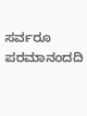ಸರ್ವರೂ ಪರಮಾನಂದದಿ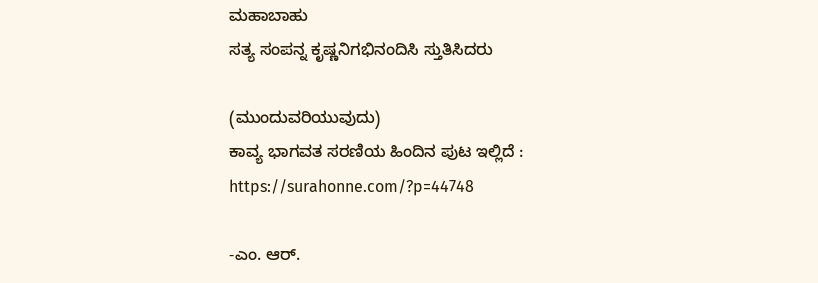ಮಹಾಬಾಹು
ಸತ್ಯ ಸಂಪನ್ನ ಕೃಷ್ಣನಿಗಭಿನಂದಿಸಿ ಸ್ತುತಿಸಿದರು

(ಮುಂದುವರಿಯುವುದು)
ಕಾವ್ಯ ಭಾಗವತ ಸರಣಿಯ ಹಿಂದಿನ ಪುಟ ಇಲ್ಲಿದೆ :
https://surahonne.com/?p=44748

-ಎಂ. ಆರ್.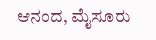ಆನಂದ, ಮೈಸೂರು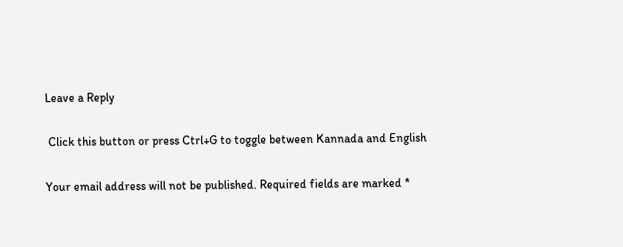Leave a Reply

 Click this button or press Ctrl+G to toggle between Kannada and English

Your email address will not be published. Required fields are marked *